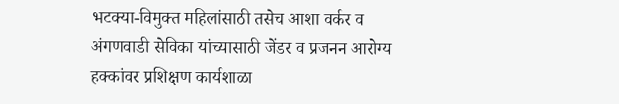भटक्या-विमुक्त महिलांसाठी तसेच आशा वर्कर व अंगणवाडी सेविका यांच्यासाठी जेंडर व प्रजनन आरोग्य हक्कांवर प्रशिक्षण कार्यशाळा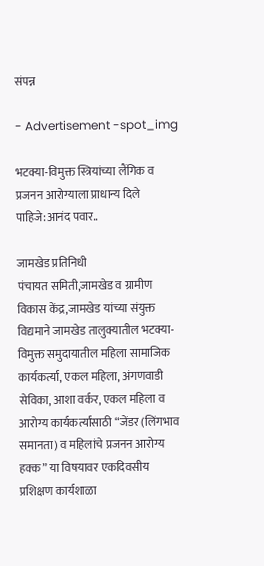संपन्न

- Advertisement -spot_img

भटक्या-विमुक्त स्त्रियांच्या लैंगिक व प्रजनन आरोग्याला प्राधान्य दिले पाहिजे:आनंद पवार..

जामखेड प्रतिनिधी
पंचायत समिती,जामखेड व ग्रामीण विकास केंद्र,जामखेड यांच्या संयुक्त विद्यमाने जामखेड तालुक्यातील भटक्या-विमुक्त समुदायातील महिला सामाजिक कार्यकर्त्या, एकल महिला, अंगणवाडी सेविका, आशा वर्कर, एकल महिला व आरोग्य कार्यकर्त्यांसाठी “जेंडर (लिंगभाव समानता) व महिलांचे प्रजनन आरोग्य हक्क” या विषयावर एकदिवसीय प्रशिक्षण कार्यशाळा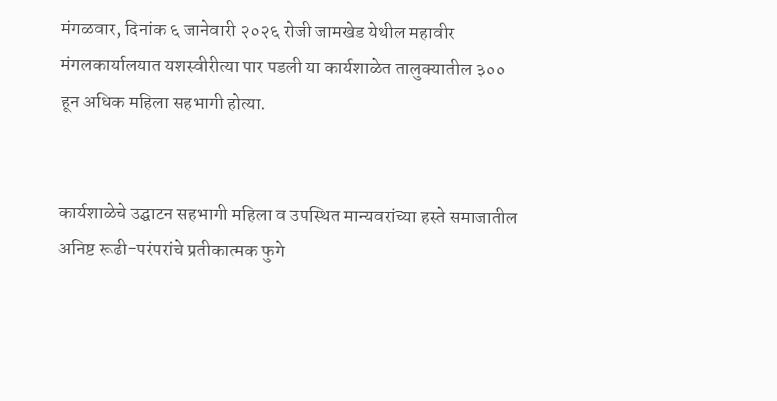मंगळवार, दिनांक ६ जानेवारी २०२६ रोजी जामखेड येथील महावीर मंगलकार्यालयात यशस्वीरीत्या पार पडली या कार्यशाळेत तालुक्यातील ३०० हून अधिक महिला सहभागी होत्या.


कार्यशाळेचे उद्घाटन सहभागी महिला व उपस्थित मान्यवरांच्या हस्ते समाजातील अनिष्ट रूढी-परंपरांचे प्रतीकात्मक फुगे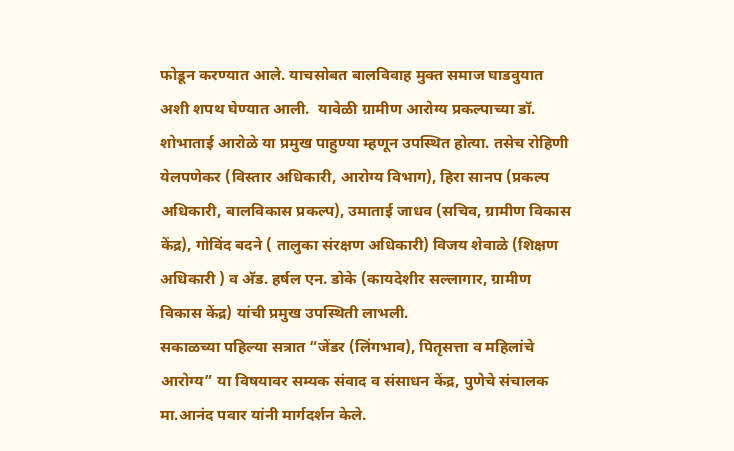फोडून करण्यात आले. याचसोबत बालविवाह मुक्त समाज घाडवुयात अशी शपथ घेण्यात आली.  यावेळी ग्रामीण आरोग्य प्रकल्पाच्या डॉ. शोभाताई आरोळे या प्रमुख पाहुण्या म्हणून उपस्थित होत्या. तसेच रोहिणी येलपणेकर (विस्तार अधिकारी, आरोग्य विभाग), हिरा सानप (प्रकल्प अधिकारी, बालविकास प्रकल्प), उमाताई जाधव (सचिव, ग्रामीण विकास केंद्र), गोविंद बदने ( तालुका संरक्षण अधिकारी) विजय शेवाळे (शिक्षण अधिकारी ) व अ‍ॅड. हर्षल एन. डोके (कायदेशीर सल्लागार, ग्रामीण विकास केंद्र) यांची प्रमुख उपस्थिती लाभली.
सकाळच्या पहिल्या सत्रात “जेंडर (लिंगभाव), पितृसत्ता व महिलांचे आरोग्य” या विषयावर सम्यक संवाद व संसाधन केंद्र, पुणेचे संचालक मा.आनंद पवार यांनी मार्गदर्शन केले.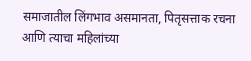समाजातील लिंगभाव असमानता, पितृसत्ताक रचना आणि त्याचा महिलांच्या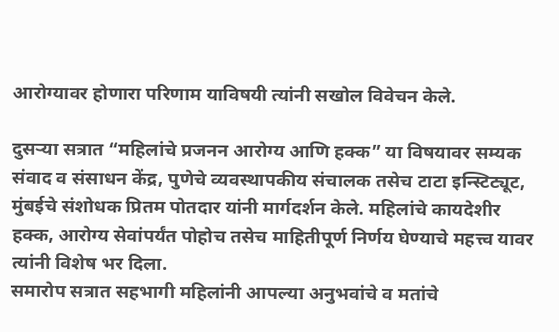आरोग्यावर होणारा परिणाम याविषयी त्यांनी सखोल विवेचन केले.

दुसऱ्या सत्रात “महिलांचे प्रजनन आरोग्य आणि हक्क” या विषयावर सम्यक संवाद व संसाधन केंद्र, पुणेचे व्यवस्थापकीय संचालक तसेच टाटा इन्स्टिट्यूट, मुंबईचे संशोधक प्रितम पोतदार यांनी मार्गदर्शन केले. महिलांचे कायदेशीर हक्क, आरोग्य सेवांपर्यंत पोहोच तसेच माहितीपूर्ण निर्णय घेण्याचे महत्त्व यावर त्यांनी विशेष भर दिला.
समारोप सत्रात सहभागी महिलांनी आपल्या अनुभवांचे व मतांचे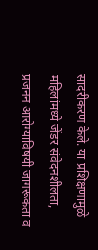सादरीकरण केले. या प्रशिक्षणामुळे महिलांमध्ये जेंडर संवेदनशीलता, प्रजनन आरोग्याविषयी जागरूकता व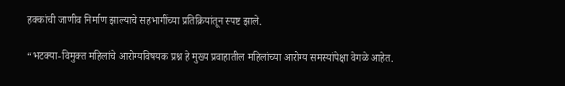हक्कांची जाणीव निर्माण झाल्याचे सहभागींच्या प्रतिक्रियांतून स्पष्ट झाले.

“भटक्या-विमुक्त महिलांचे आरोग्यविषयक प्रश्न हे मुख्य प्रवाहातील महिलांच्या आरोग्य समस्यांपेक्षा वेगळे आहेत.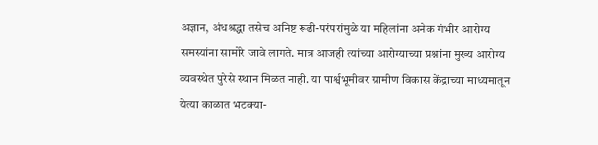अज्ञान, अंधश्रद्धा तसेच अनिष्ट रूढी-परंपरांमुळे या महिलांना अनेक गंभीर आरोग्य समस्यांना सामोरे जावे लागते. मात्र आजही त्यांच्या आरोग्याच्या प्रश्नांना मुख्य आरोग्य व्यवस्थेत पुरेसे स्थान मिळत नाही. या पार्श्वभूमीवर ग्रामीण विकास केंद्राच्या माध्यमातून येत्या काळात भटक्या-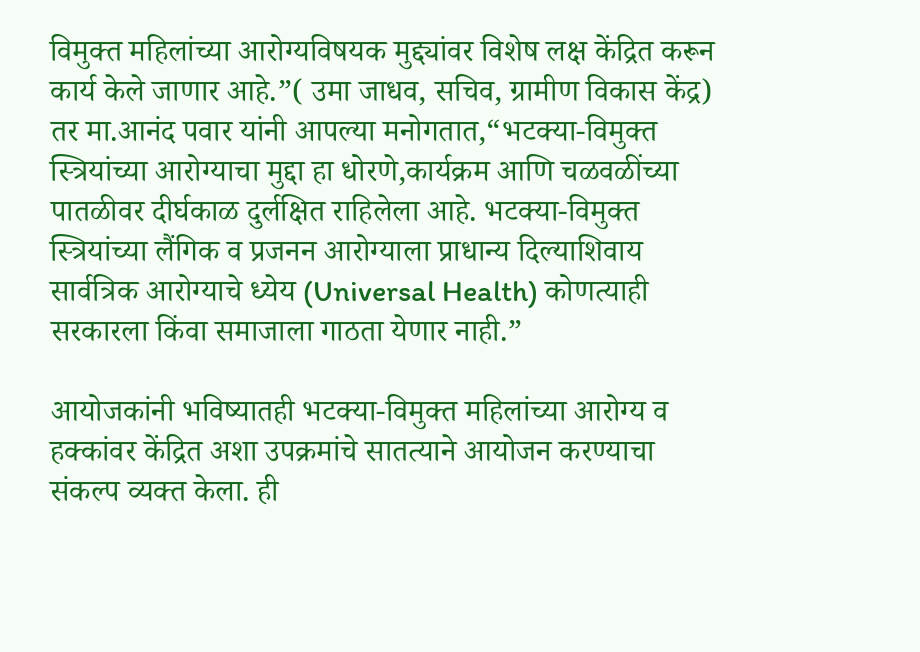विमुक्त महिलांच्या आरोग्यविषयक मुद्द्यांवर विशेष लक्ष केंद्रित करून कार्य केले जाणार आहे.”( उमा जाधव, सचिव, ग्रामीण विकास केंद्र)
तर मा.आनंद पवार यांनी आपल्या मनोगतात,“भटक्या-विमुक्त स्त्रियांच्या आरोग्याचा मुद्दा हा धोरणे,कार्यक्रम आणि चळवळींच्या पातळीवर दीर्घकाळ दुर्लक्षित राहिलेला आहे. भटक्या-विमुक्त स्त्रियांच्या लैंगिक व प्रजनन आरोग्याला प्राधान्य दिल्याशिवाय सार्वत्रिक आरोग्याचे ध्येय (Universal Health) कोणत्याही सरकारला किंवा समाजाला गाठता येणार नाही.”

आयोजकांनी भविष्यातही भटक्या-विमुक्त महिलांच्या आरोग्य व हक्कांवर केंद्रित अशा उपक्रमांचे सातत्याने आयोजन करण्याचा संकल्प व्यक्त केला. ही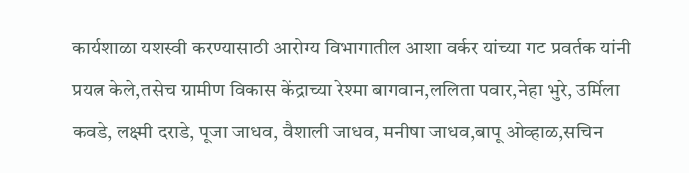कार्यशाळा यशस्वी करण्यासाठी आरोग्य विभागातील आशा वर्कर यांच्या गट प्रवर्तक यांनी प्रयत्न केले,तसेच ग्रामीण विकास केंद्राच्या रेश्मा बागवान,ललिता पवार,नेहा भुरे, उर्मिला कवडे, लक्ष्मी दराडे, पूजा जाधव, वैशाली जाधव, मनीषा जाधव,बापू ओव्हाळ,सचिन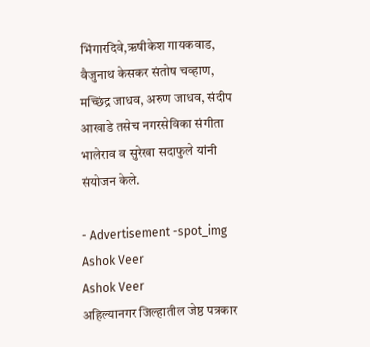भिंगारदिवे,ऋषीकेश गायकवाड, वैजुनाथ केसकर संतोष चव्हाण, मच्छिंद्र जाधव, अरुण जाधव, संदीप आखाडे तसेच नगरसेविका संगीता भालेराव व सुरेखा सदाफुले यांनी संयोजन केले.

- Advertisement -spot_img
Ashok Veer
Ashok Veer
अहिल्यानगर जिल्हातील जेष्ठ पत्रकार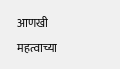आणखी महत्वाच्या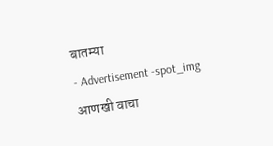बातम्या
- Advertisement -spot_img
आणखी वाचा